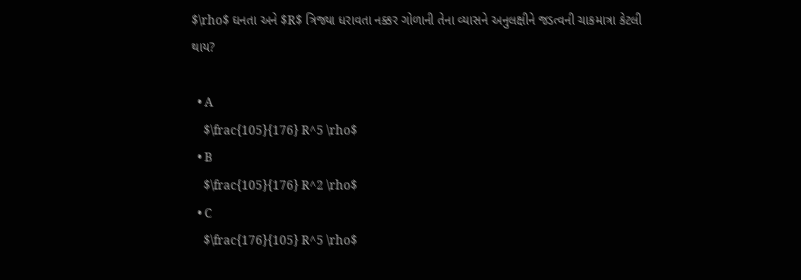$\rho$ ઘનતા અને $R$ ત્રિજ્યા ધરાવતા નક્કર ગોળાની તેના વ્યાસને અનુલક્ષીને જડત્વની ચાકમાત્રા કેટલી થાય?

  • A
    $\frac{105}{176} R^5 \rho$
  • B
    $\frac{105}{176} R^2 \rho$
  • C
    $\frac{176}{105} R^5 \rho$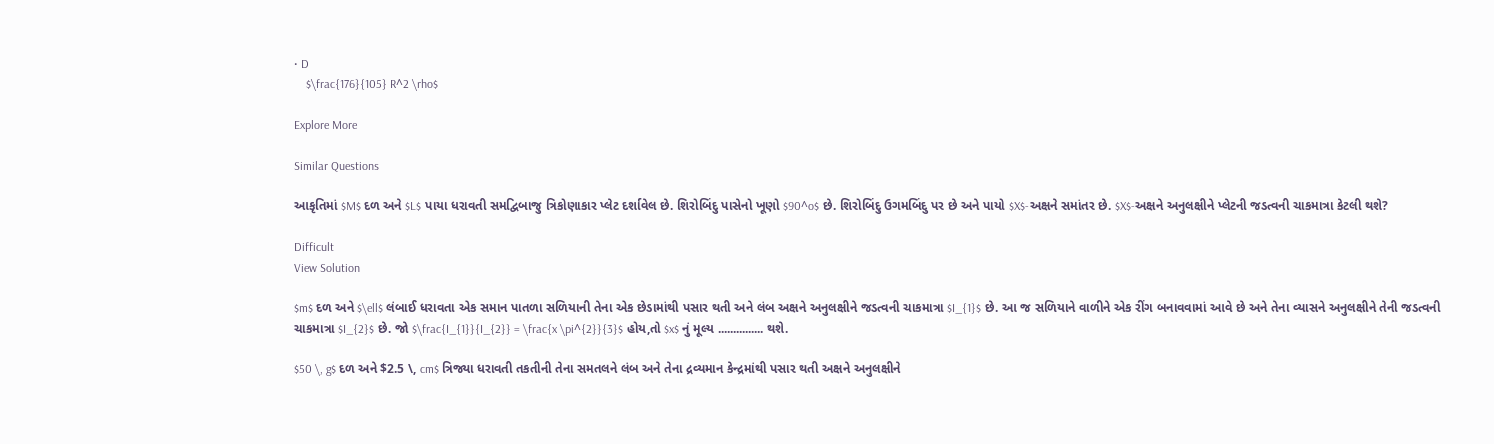• D
    $\frac{176}{105} R^2 \rho$

Explore More

Similar Questions

આકૃતિમાં $M$ દળ અને $L$ પાયા ધરાવતી સમદ્વિબાજુ ત્રિકોણાકાર પ્લેટ દર્શાવેલ છે. શિરોબિંદુ પાસેનો ખૂણો $90^o$ છે. શિરોબિંદુ ઉગમબિંદુ પર છે અને પાયો $X$-અક્ષને સમાંતર છે. $X$-અક્ષને અનુલક્ષીને પ્લેટની જડત્વની ચાકમાત્રા કેટલી થશે?

Difficult
View Solution

$m$ દળ અને $\ell$ લંબાઈ ધરાવતા એક સમાન પાતળા સળિયાની તેના એક છેડામાંથી પસાર થતી અને લંબ અક્ષને અનુલક્ષીને જડત્વની ચાકમાત્રા $I_{1}$ છે. આ જ સળિયાને વાળીને એક રીંગ બનાવવામાં આવે છે અને તેના વ્યાસને અનુલક્ષીને તેની જડત્વની ચાકમાત્રા $I_{2}$ છે. જો $\frac{I_{1}}{I_{2}} = \frac{x \pi^{2}}{3}$ હોય,તો $x$ નું મૂલ્ય ............... થશે.

$50 \, g$ દળ અને $2.5 \, cm$ ત્રિજ્યા ધરાવતી તકતીની તેના સમતલને લંબ અને તેના દ્રવ્યમાન કેન્દ્રમાંથી પસાર થતી અક્ષને અનુલક્ષીને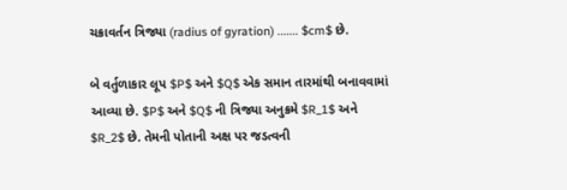ચક્રાવર્તન ત્રિજ્યા (radius of gyration) ....... $cm$ છે.

બે વર્તુળાકાર લૂપ $P$ અને $Q$ એક સમાન તારમાંથી બનાવવામાં આવ્યા છે. $P$ અને $Q$ ની ત્રિજ્યા અનુક્રમે $R_1$ અને $R_2$ છે. તેમની પોતાની અક્ષ પર જડત્વની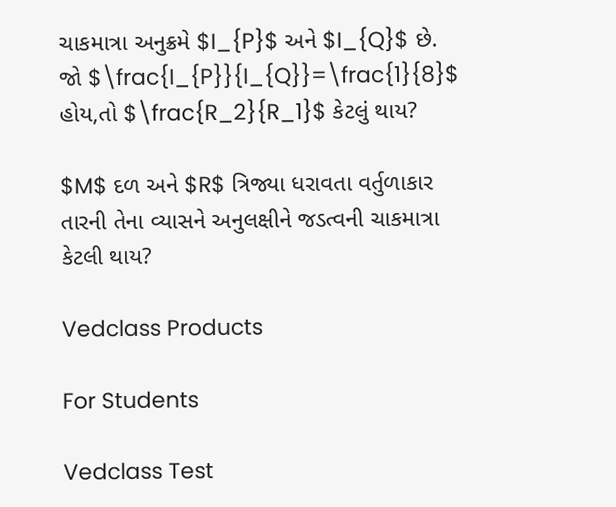ચાકમાત્રા અનુક્રમે $I_{P}$ અને $I_{Q}$ છે. જો $\frac{I_{P}}{I_{Q}}=\frac{1}{8}$ હોય,તો $\frac{R_2}{R_1}$ કેટલું થાય?

$M$ દળ અને $R$ ત્રિજ્યા ધરાવતા વર્તુળાકાર તારની તેના વ્યાસને અનુલક્ષીને જડત્વની ચાકમાત્રા કેટલી થાય?

Vedclass Products

For Students

Vedclass Test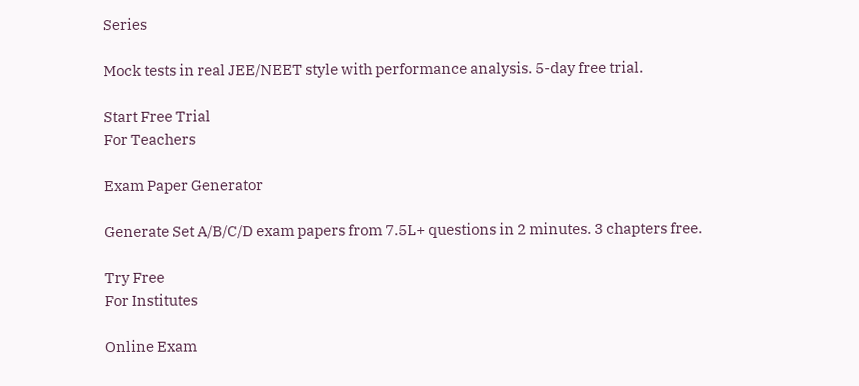Series

Mock tests in real JEE/NEET style with performance analysis. 5-day free trial.

Start Free Trial
For Teachers

Exam Paper Generator

Generate Set A/B/C/D exam papers from 7.5L+ questions in 2 minutes. 3 chapters free.

Try Free
For Institutes

Online Exam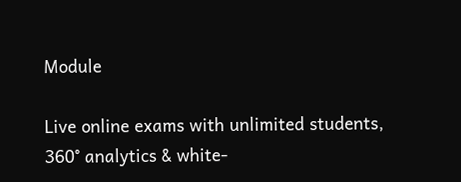Module

Live online exams with unlimited students, 360° analytics & white-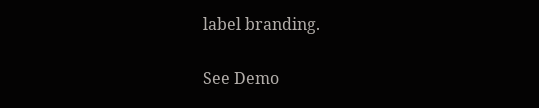label branding.

See Demo